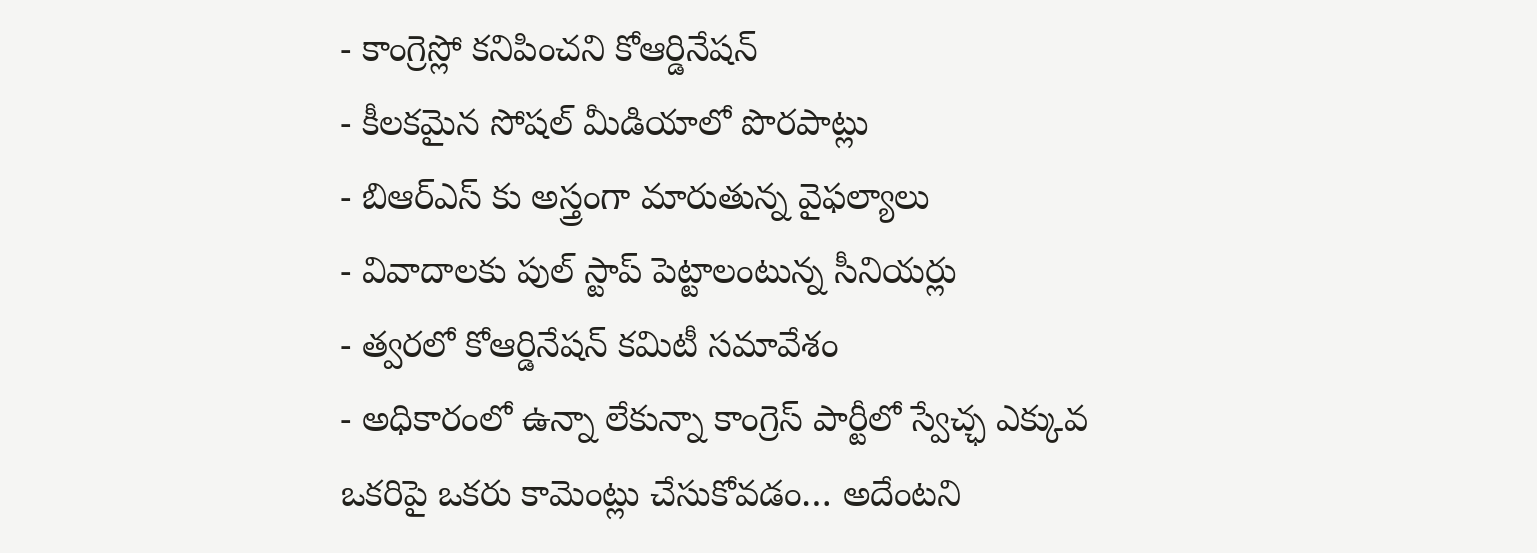- కాంగ్రెస్లో కనిపించని కోఆర్డినేషన్
- కీలకమైన సోషల్ మీడియాలో పొరపాట్లు
- బిఆర్ఎస్ కు అస్త్రంగా మారుతున్న వైఫల్యాలు
- వివాదాలకు పుల్ స్టాప్ పెట్టాలంటున్న సీనియర్లు
- త్వరలో కోఆర్డినేషన్ కమిటీ సమావేశం
- అధికారంలో ఉన్నా లేకున్నా కాంగ్రెస్ పార్టీలో స్వేచ్ఛ ఎక్కువ
ఒకరిపై ఒకరు కామెంట్లు చేసుకోవడం… అదేంటని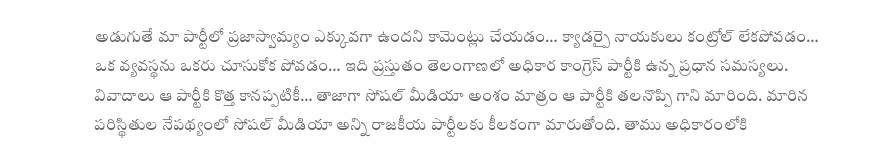అడుగుతే మా పార్టీలో ప్రజాస్వామ్యం ఎక్కువగా ఉందని కామెంట్లు చేయడం… క్యాడర్పై నాయకులు కంట్రోల్ లేకపోవడం… ఒక వ్యవస్థను ఒకరు చూసుకోక పోవడం… ఇది ప్రస్తుతం తెలంగాణలో అధికార కాంగ్రెస్ పార్టీకి ఉన్న ప్రధాన సమస్యలు. వివాదాలు ఆ పార్టీకి కొత్త కానప్పటికీ… తాజాగా సోషల్ మీడియా అంశం మాత్రం ఆ పార్టీకి తలనొప్పి గాని మారింది. మారిన పరిస్థితుల నేపథ్యంలో సోషల్ మీడియా అన్ని రాజకీయ పార్టీలకు కీలకంగా మారుతోంది. తాము అధికారంలోకి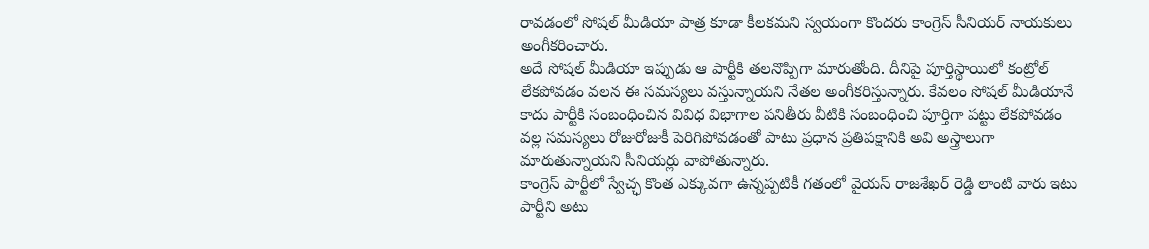రావడంలో సోషల్ మీడియా పాత్ర కూడా కీలకమని స్వయంగా కొందరు కాంగ్రెస్ సీనియర్ నాయకులు అంగీకరించారు.
అదే సోషల్ మీడియా ఇప్పుడు ఆ పార్టీకి తలనొప్పిగా మారుతోంది. దీనిపై పూర్తిస్థాయిలో కంట్రోల్ లేకపోవడం వలన ఈ సమస్యలు వస్తున్నాయని నేతల అంగీకరిస్తున్నారు. కేవలం సోషల్ మీడియానే కాదు పార్టీకి సంబంధించిన వివిధ విభాగాల పనితీరు వీటికి సంబంధించి పూర్తిగా పట్టు లేకపోవడం వల్ల సమస్యలు రోజురోజుకీ పెరిగిపోవడంతో పాటు ప్రధాన ప్రతిపక్షానికి అవి అస్త్రాలుగా మారుతున్నాయని సీనియర్లు వాపోతున్నారు.
కాంగ్రెస్ పార్టీలో స్వేచ్ఛ కొంత ఎక్కువగా ఉన్నప్పటికీ గతంలో వైయస్ రాజశేఖర్ రెడ్డి లాంటి వారు ఇటు పార్టీని అటు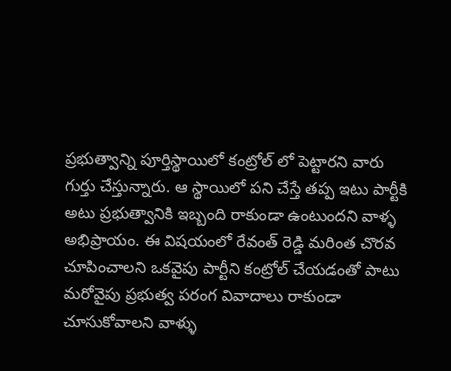ప్రభుత్వాన్ని పూర్తిస్థాయిలో కంట్రోల్ లో పెట్టారని వారు గుర్తు చేస్తున్నారు. ఆ స్థాయిలో పని చేస్తే తప్ప ఇటు పార్టీకి అటు ప్రభుత్వానికి ఇబ్బంది రాకుండా ఉంటుందని వాళ్ళ అభిప్రాయం. ఈ విషయంలో రేవంత్ రెడ్డి మరింత చొరవ చూపించాలని ఒకవైపు పార్టీని కంట్రోల్ చేయడంతో పాటు మరోవైపు ప్రభుత్వ పరంగ వివాదాలు రాకుండా చూసుకోవాలని వాళ్ళు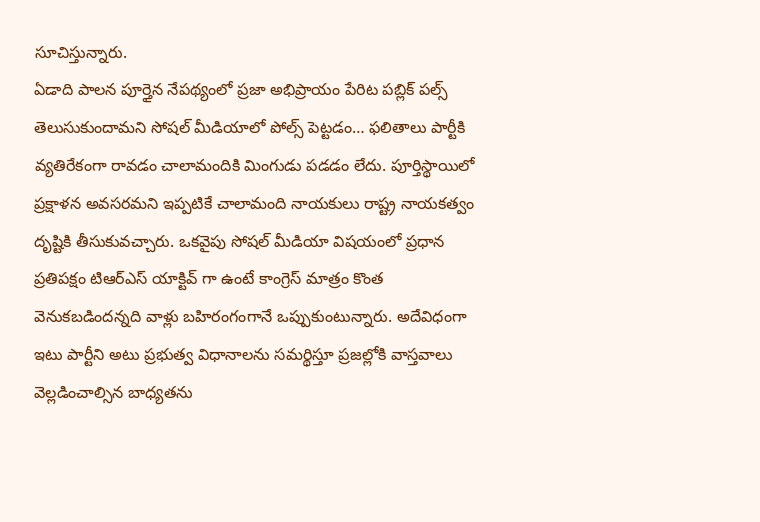సూచిస్తున్నారు.
ఏడాది పాలన పూర్తైన నేపథ్యంలో ప్రజా అభిప్రాయం పేరిట పబ్లిక్ పల్స్ తెలుసుకుందామని సోషల్ మీడియాలో పోల్స్ పెట్టడం… ఫలితాలు పార్టీకి వ్యతిరేకంగా రావడం చాలామందికి మింగుడు పడడం లేదు. పూర్తిస్థాయిలో ప్రక్షాళన అవసరమని ఇప్పటికే చాలామంది నాయకులు రాష్ట్ర నాయకత్వం దృష్టికి తీసుకువచ్చారు. ఒకవైపు సోషల్ మీడియా విషయంలో ప్రధాన ప్రతిపక్షం టిఆర్ఎస్ యాక్టివ్ గా ఉంటే కాంగ్రెస్ మాత్రం కొంత వెనుకబడిందన్నది వాళ్లు బహిరంగంగానే ఒప్పుకుంటున్నారు. అదేవిధంగా ఇటు పార్టీని అటు ప్రభుత్వ విధానాలను సమర్థిస్తూ ప్రజల్లోకి వాస్తవాలు వెల్లడించాల్సిన బాధ్యతను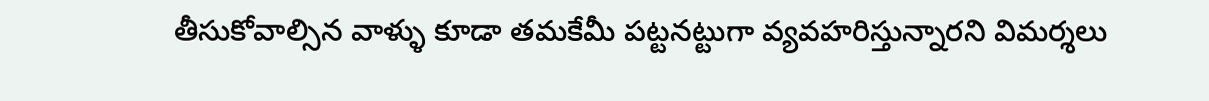తీసుకోవాల్సిన వాళ్ళు కూడా తమకేమీ పట్టనట్టుగా వ్యవహరిస్తున్నారని విమర్శలు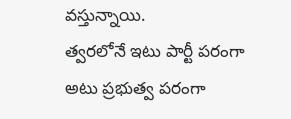వస్తున్నాయి.
త్వరలోనే ఇటు పార్టీ పరంగా అటు ప్రభుత్వ పరంగా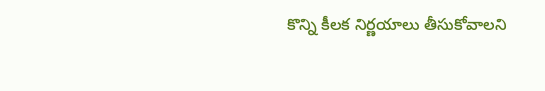కొన్ని కీలక నిర్ణయాలు తీసుకోవాలని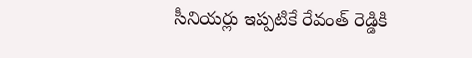సీనియర్లు ఇప్పటికే రేవంత్ రెడ్డికి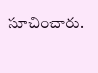సూచించారు.